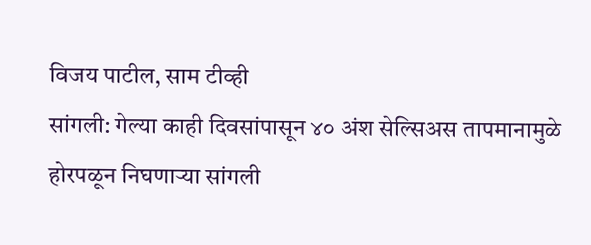विजय पाटील, साम टीव्ही
सांगली: गेल्या काही दिवसांपासून ४० अंश सेल्सिअस तापमानामुळे होरपळून निघणाऱ्या सांगली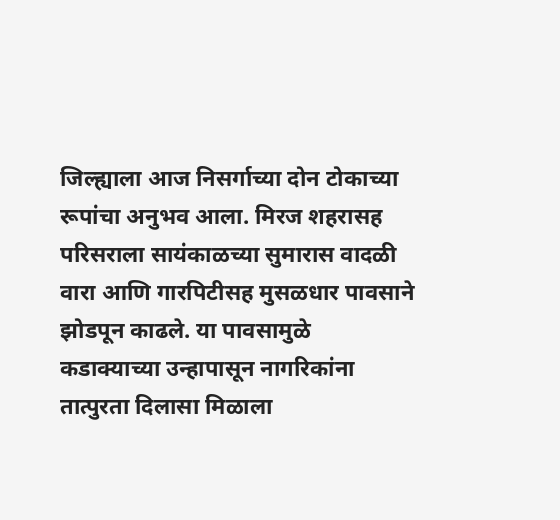जिल्ह्याला आज निसर्गाच्या दोन टोकाच्या रूपांचा अनुभव आला. मिरज शहरासह परिसराला सायंकाळच्या सुमारास वादळी वारा आणि गारपिटीसह मुसळधार पावसाने झोडपून काढले. या पावसामुळे कडाक्याच्या उन्हापासून नागरिकांना तात्पुरता दिलासा मिळाला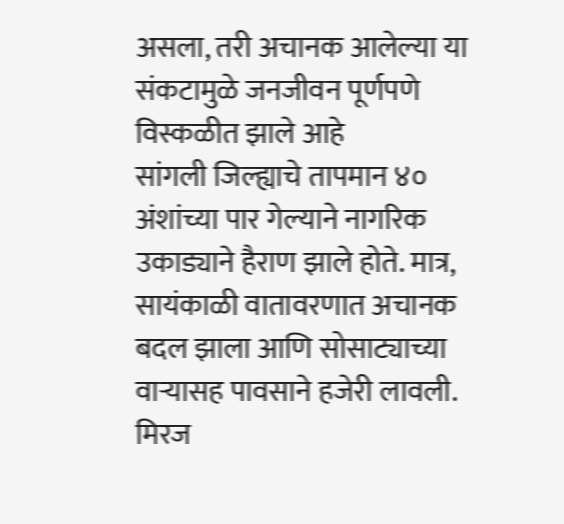असला, तरी अचानक आलेल्या या संकटामुळे जनजीवन पूर्णपणे विस्कळीत झाले आहे
सांगली जिल्ह्याचे तापमान ४० अंशांच्या पार गेल्याने नागरिक उकाड्याने हैराण झाले होते. मात्र, सायंकाळी वातावरणात अचानक बदल झाला आणि सोसाट्याच्या वाऱ्यासह पावसाने हजेरी लावली. मिरज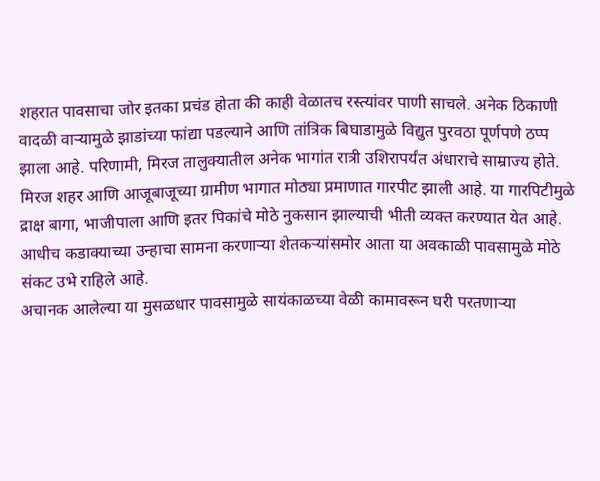शहरात पावसाचा जोर इतका प्रचंड होता की काही वेळातच रस्त्यांवर पाणी साचले. अनेक ठिकाणी वादळी वाऱ्यामुळे झाडांच्या फांद्या पडल्याने आणि तांत्रिक बिघाडामुळे विद्युत पुरवठा पूर्णपणे ठप्प झाला आहे. परिणामी, मिरज तालुक्यातील अनेक भागांत रात्री उशिरापर्यंत अंधाराचे साम्राज्य होते.
मिरज शहर आणि आजूबाजूच्या ग्रामीण भागात मोठ्या प्रमाणात गारपीट झाली आहे. या गारपिटीमुळे द्राक्ष बागा, भाजीपाला आणि इतर पिकांचे मोठे नुकसान झाल्याची भीती व्यक्त करण्यात येत आहे. आधीच कडाक्याच्या उन्हाचा सामना करणाऱ्या शेतकऱ्यांसमोर आता या अवकाळी पावसामुळे मोठे संकट उभे राहिले आहे.
अचानक आलेल्या या मुसळधार पावसामुळे सायंकाळच्या वेळी कामावरून घरी परतणाऱ्या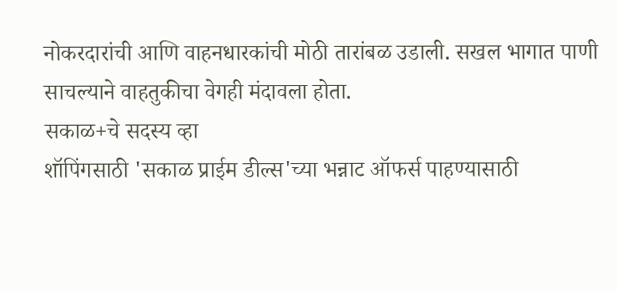नोकरदारांची आणि वाहनधारकांची मोठी तारांबळ उडाली. सखल भागात पाणी साचल्याने वाहतुकीचा वेगही मंदावला होता.
सकाळ+चे सदस्य व्हा
शॉपिंगसाठी 'सकाळ प्राईम डील्स'च्या भन्नाट ऑफर्स पाहण्यासाठी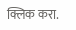क्लिक करा.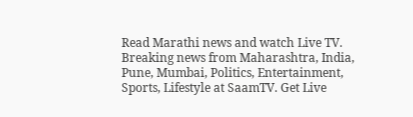Read Marathi news and watch Live TV. Breaking news from Maharashtra, India, Pune, Mumbai, Politics, Entertainment, Sports, Lifestyle at SaamTV. Get Live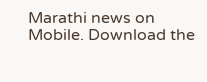Marathi news on Mobile. Download the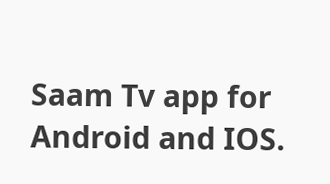Saam Tv app for Android and IOS.